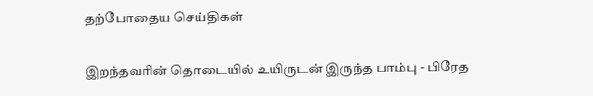தற்போதைய செய்திகள்

இறந்தவரின் தொடையில் உயிருடன் இருந்த பாம்பு - பிரேத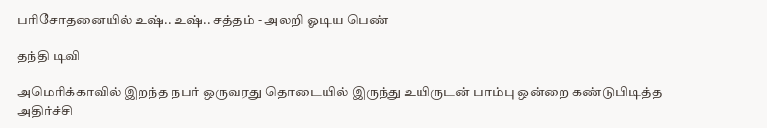பரிசோதனையில் உஷ்.. உஷ்.. சத்தம் - அலறி ஓடிய பெண்

தந்தி டிவி

அமெரிக்காவில் இறந்த நபர் ஒருவரது தொடையில் இருந்து உயிருடன் பாம்பு ஒன்றை கண்டுபிடித்த அதிர்ச்சி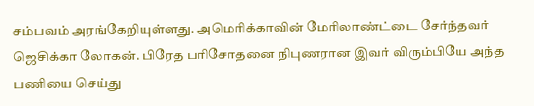சம்பவம் அரங்கேறியுள்ளது. அமெரிக்காவின் மேரிலாண்ட்டை சேர்ந்தவர் ஜெசிக்கா லோகன். பிரேத பரிசோதனை நிபுணரான இவர் விரும்பியே அந்த பணியை செய்து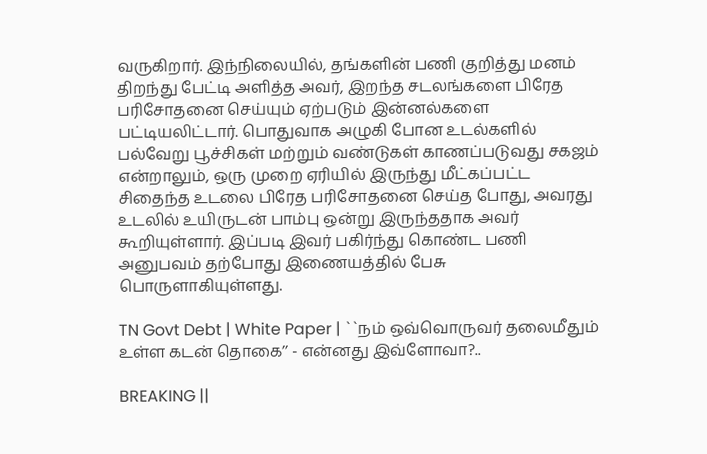வருகிறார். இந்நிலையில், தங்களின் பணி குறித்து மனம் திறந்து பேட்டி அளித்த அவர், இறந்த சடலங்களை பிரேத பரிசோதனை செய்யும் ஏற்படும் இன்னல்களை பட்டியலிட்டார். பொதுவாக அழுகி போன உடல்களில் பல்வேறு பூச்சிகள் மற்றும் வண்டுகள் காணப்படுவது சகஜம் என்றாலும், ஒரு முறை ஏரியில் இருந்து மீட்கப்பட்ட சிதைந்த உடலை பிரேத பரிசோதனை செய்த போது, அவரது உடலில் உயிருடன் பாம்பு ஒன்று இருந்ததாக அவர் கூறியுள்ளார். இப்படி இவர் பகிர்ந்து கொண்ட பணி அனுபவம் தற்போது இணையத்தில் பேசு பொருளாகியுள்ளது.

TN Govt Debt | White Paper | ``நம் ஒவ்வொருவர் தலைமீதும் உள்ள கடன் தொகை’’ - என்னது இவ்ளோவா?..

BREAKING ||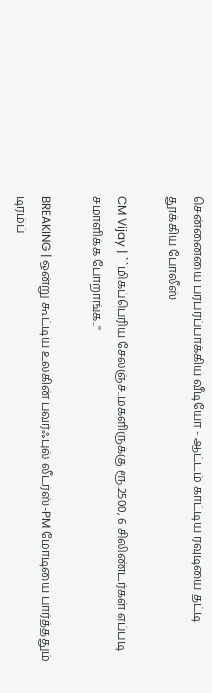சென்னையை பரபரப்பாக்கிய வீடியோ - ஆட்டம் காட்டிய ரவுடியை தட்டி தூக்கிய போலீஸ்

CM Vijay | ``மிகப்பெரிய சேலஞ்ச்..மகளிருக்கு ரூ.2500, 6 சிலிண்டர்கள் எப்படி சமாளிக்க போறாங்க..''

BREAKING | ஒன்று கூட்டிய உலகின் பவர்ஃபுல் லீடர்ஸ்-PM மோடியை பார்த்ததும் டிரம்ப்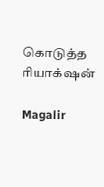கொடுத்த ரியாக்‌ஷன்

Magalir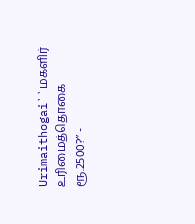Urimaithogai``மகளிர் உரிமைத்தொகை ரூ.2500?’’ -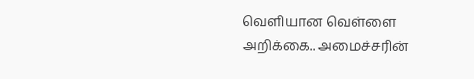வெளியான வெள்ளை அறிக்கை.. அமைச்சரின்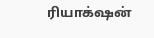ரியாக்‌ஷன்